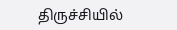திருச்சியில்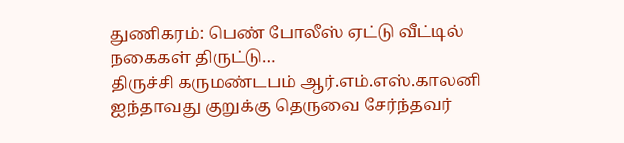துணிகரம்: பெண் போலீஸ் ஏட்டு வீட்டில் நகைகள் திருட்டு…
திருச்சி கருமண்டபம் ஆர்.எம்.எஸ்.காலனி ஐந்தாவது குறுக்கு தெருவை சேர்ந்தவர்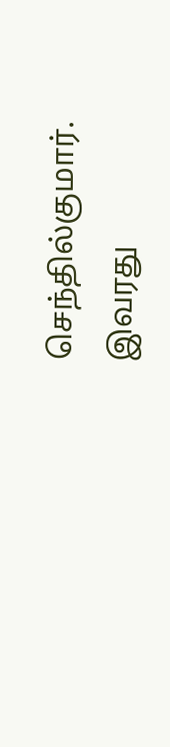செந்தில்குமார். இவரது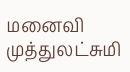மனைவி முத்துலட்சுமி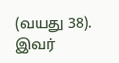(வயது 38). இவர்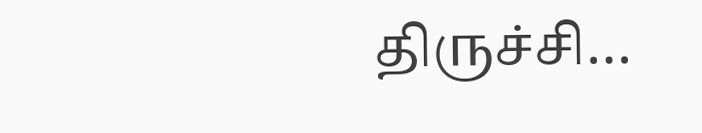திருச்சி…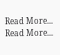Read More...
Read More...